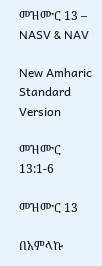መዝሙር 13 – NASV & NAV

New Amharic Standard Version

መዝሙር 13:1-6

መዝሙር 13

በአምላኩ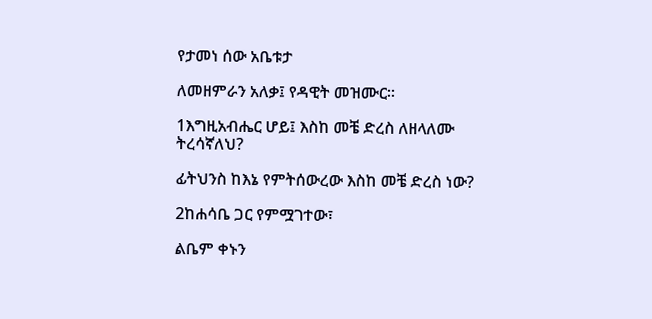የታመነ ሰው አቤቱታ

ለመዘምራን አለቃ፤ የዳዊት መዝሙር።

1እግዚአብሔር ሆይ፤ እስከ መቼ ድረስ ለዘላለሙ ትረሳኛለህ?

ፊትህንስ ከእኔ የምትሰውረው እስከ መቼ ድረስ ነው?

2ከሐሳቤ ጋር የምሟገተው፣

ልቤም ቀኑን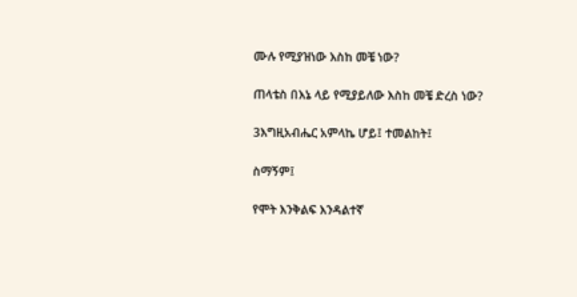ሙሉ የሚያዝነው እስከ መቼ ነው?

ጠላቴስ በእኔ ላይ የሚያይለው እስከ መቼ ድረስ ነው?

3እግዚአብሔር አምላኬ ሆይ፤ ተመልከት፤

ስማኝም፤

የሞት እንቅልፍ እንዳልተኛ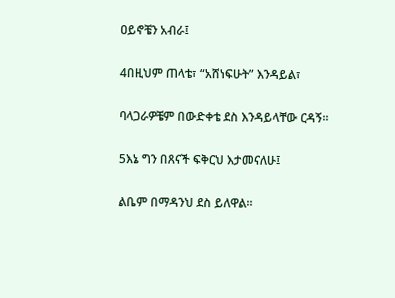ዐይኖቼን አብራ፤

4በዚህም ጠላቴ፣ “አሸነፍሁት” እንዳይል፣

ባላጋራዎቼም በውድቀቴ ደስ እንዳይላቸው ርዳኝ።

5እኔ ግን በጸናች ፍቅርህ እታመናለሁ፤

ልቤም በማዳንህ ደስ ይለዋል።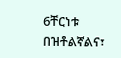6ቸርነቱ በዝቶልኛልና፣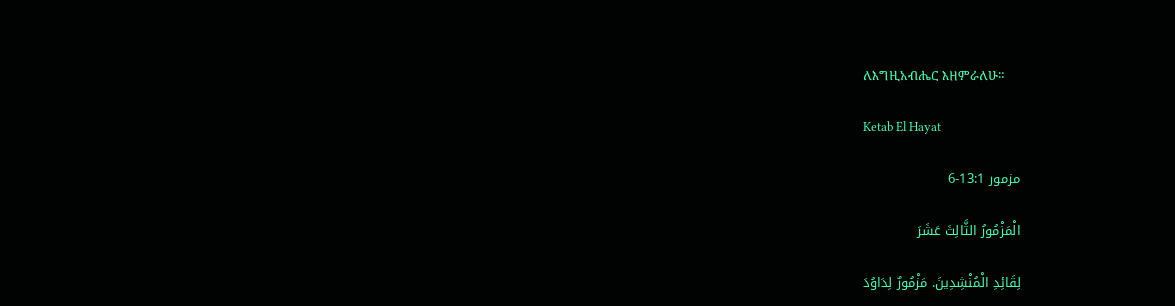ለእግዚአብሔር እዘምራለሁ።

Ketab El Hayat

مزمور 13:1-6

الْمَزْمُورُ الثَّالِثَ عَشَرَ

لِقَائِدِ الْمُنْشِدِينَ. مَزْمُورٌ لِدَاوُدَ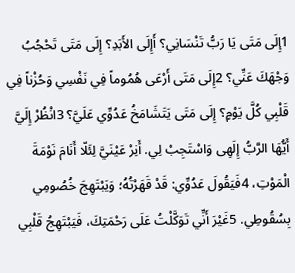1إِلَى مَتَى يَا رَبُّ تَنْسَانِي؟ أَإِلَى الأَبَدِ؟ إِلَى مَتَى تَحْجُبُ وَجْهَكَ عَنِّي؟ 2إِلَى مَتَى أَرْعَى هُمُوماً فِي نَفْسِي وَحُزْناً فِي قَلْبِي كُلَّ يَوْمٍ؟ إِلَى مَتَى يَتَشَامَخُ عَدُوِّي عَلَيَّ؟ 3انْظُرْ إِلَيَّ أَيُّهَا الرَّبُّ إِلَهِى وَاسْتَجِبْ لِي. أَنِرْ عَيْنَيَّ لِئَلّا أَنَامَ نَوْمَةَ الْمَوْتِ، 4فَيَقُولَ عَدُوِّي: قَدْ قَهَرْتُهُ؛ وَيَبْتَهِجَ خُصُومِي بِسُقُوطِي. 5غَيْرَ أَنِّي تَوَكَّلْتُ عَلَى رَحْمَتِكَ، فَيَبْتَهِجُ قَلْبِي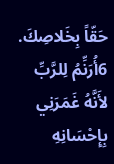حَقّاً بِخَلاصِكَ. 6أُرَنِّمُ لِلرَّبِّ لأَنَّهُ غَمَرَنِي بِإِحْسَانِهِ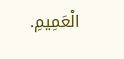الْعَمِيمِ.